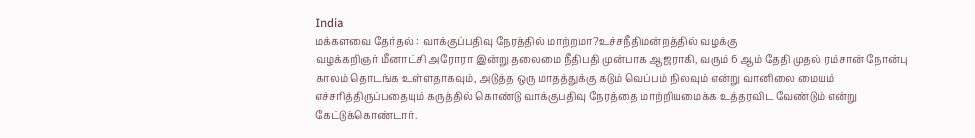India
மக்களவை தேர்தல் : வாக்குப்பதிவு நேரத்தில் மாற்றமா?உச்சநீதிமன்றத்தில் வழக்கு
வழக்கறிஞர் மீனாட்சி அரோரா இன்று தலைமை நீதிபதி முன்பாக ஆஜராகி, வரும் 6 ஆம் தேதி முதல் ரம்சான் நோன்பு காலம் தொடங்க உள்ளதாகவும், அடுத்த ஒரு மாதத்துக்கு கடும் வெப்பம் நிலவும் என்று வானிலை மையம் எச்சரித்திருப்பதையும் கருத்தில் கொண்டு வாக்குபதிவு நேரத்தை மாற்றியமைக்க உத்தரவிட வேண்டும் என்று கேட்டுக்கொண்டார்.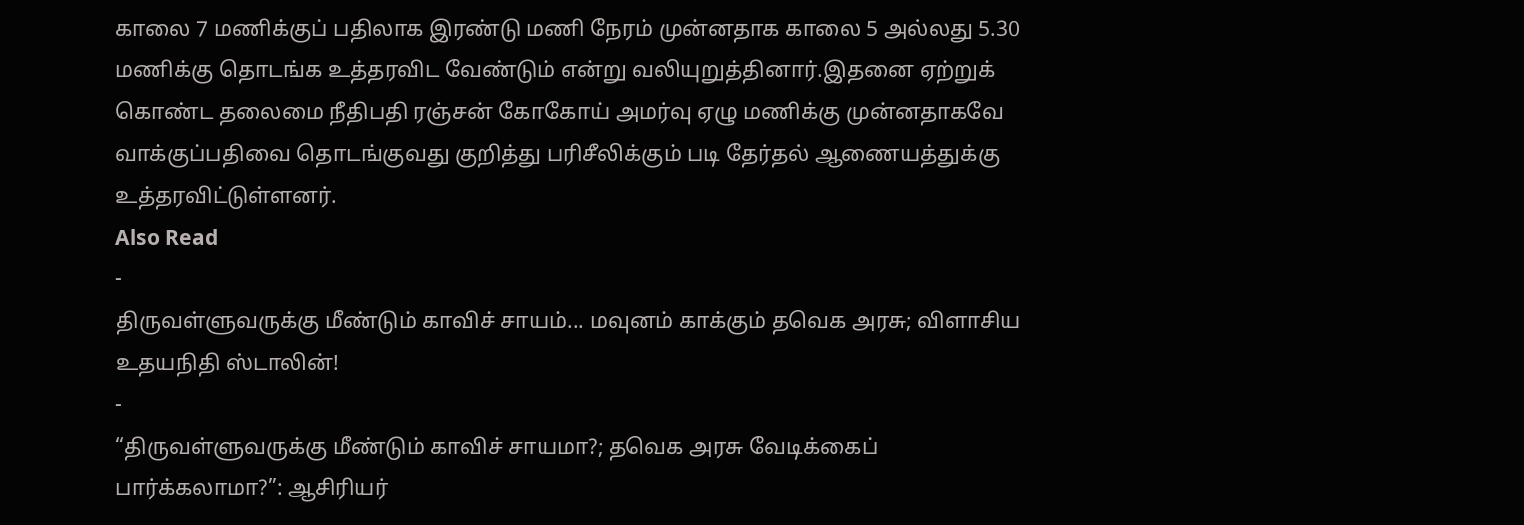காலை 7 மணிக்குப் பதிலாக இரண்டு மணி நேரம் முன்னதாக காலை 5 அல்லது 5.30 மணிக்கு தொடங்க உத்தரவிட வேண்டும் என்று வலியுறுத்தினார்.இதனை ஏற்றுக் கொண்ட தலைமை நீதிபதி ரஞ்சன் கோகோய் அமர்வு ஏழு மணிக்கு முன்னதாகவே வாக்குப்பதிவை தொடங்குவது குறித்து பரிசீலிக்கும் படி தேர்தல் ஆணையத்துக்கு உத்தரவிட்டுள்ளனர்.
Also Read
-
திருவள்ளுவருக்கு மீண்டும் காவிச் சாயம்... மவுனம் காக்கும் தவெக அரசு; விளாசிய உதயநிதி ஸ்டாலின்!
-
“திருவள்ளுவருக்கு மீண்டும் காவிச் சாயமா?; தவெக அரசு வேடிக்கைப் பார்க்கலாமா?”: ஆசிரியர்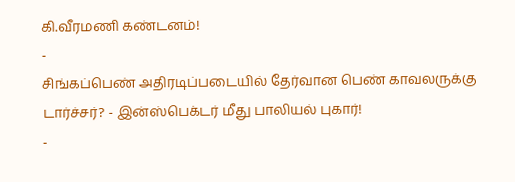கி.வீரமணி கண்டனம்!
-
சிங்கப்பெண் அதிரடிப்படையில் தேர்வான பெண் காவலருக்கு டார்ச்சர்? - இன்ஸ்பெக்டர் மீது பாலியல் புகார்!
-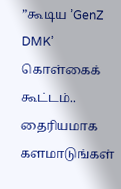”கூடிய ’GenZ DMK’ கொள்கைக் கூட்டம்.. தைரியமாக களமாடுங்கள்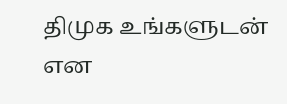திமுக உங்களுடன் என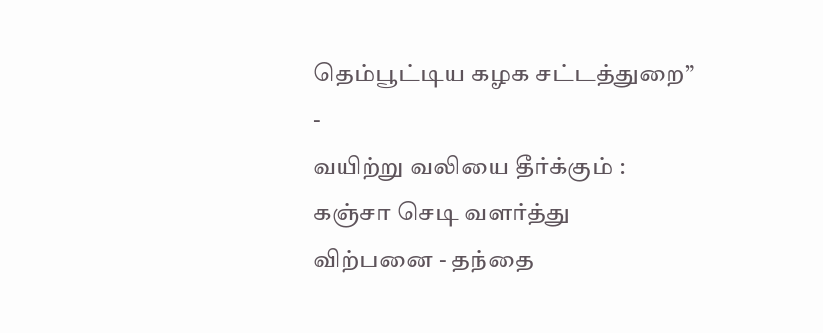தெம்பூட்டிய கழக சட்டத்துறை”
-
வயிற்று வலியை தீர்க்கும் : கஞ்சா செடி வளர்த்து விற்பனை - தந்தை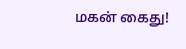மகன் கைது!